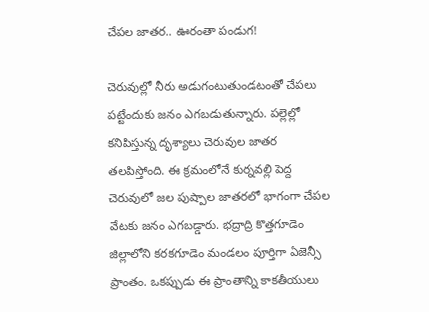చేపల జాతర.. ఊరంతా పండుగ!

చెరువుల్లో నీరు అడుగంటుతుండటంతో చేపలు పట్టేందుకు జనం ఎగబడుతున్నారు. పల్లెల్లో కనిపిస్తున్న దృశ్యాలు చెరువుల జాతర తలపిస్తోంది. ఈ క్రమంలోనే కుర్నవల్లి పెద్ద చెరువులో జల పుష్పాల జాతరలో భాగంగా చేపల వేటకు జనం ఎగబడ్డారు. భద్రాద్రి కొత్తగూడెం జిల్లాలోని కరకగూడెం మండలం పూర్తిగా ఏజెన్సీ ప్రాంతం. ఒకప్పుడు ఈ ప్రాంతాన్ని కాకతీయులు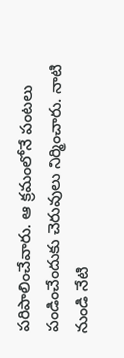పరిపాలించేవారు. ఆ క్రమంలోనే పంటలు పండించేందుకు చెరువులు నిర్మించారు. నాటి నుండి నేటి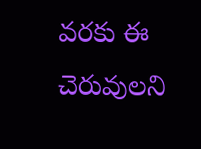వరకు ఈ చెరువులని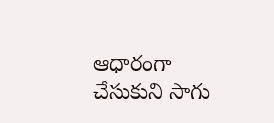ఆధారంగా చేసుకుని సాగు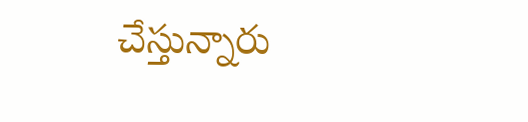చేస్తున్నారు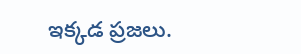ఇక్కడ ప్రజలు.